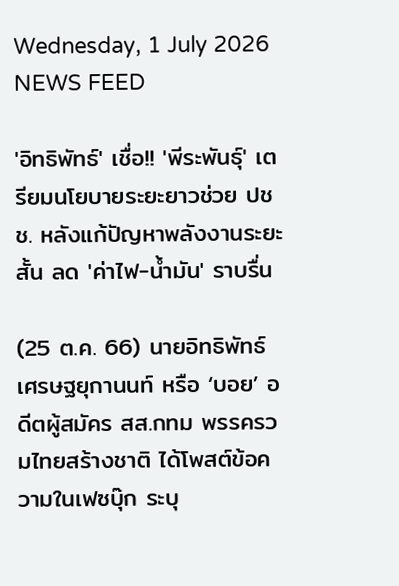Wednesday, 1 July 2026
NEWS FEED

'อิทธิพัทธ์' เชื่อ!! 'พีระพันธุ์' เตรียมนโยบายระยะยาวช่วย ปชช. หลังแก้ปัญหาพลังงานระยะสั้น ลด 'ค่าไฟ-น้ำมัน' ราบรื่น

(25 ต.ค. 66) นายอิทธิพัทธ์ เศรษฐยุกานนท์ หรือ ‘บอย’ อดีตผู้สมัคร สส.กทม พรรครวมไทยสร้างชาติ ได้โพสต์ข้อความในเฟซบุ๊ก ระบุ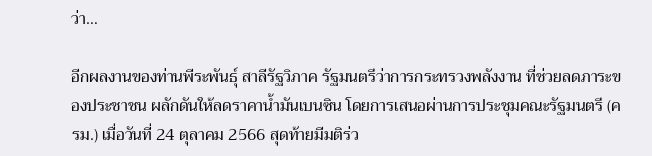ว่า…

อีกผลงานของท่านพีระพันธ์ุ สาลีรัฐวิภาค รัฐมนตรีว่าการกระทรวงพลังงาน ที่ช่วยลดภาระของประชาชน ผลักดันให้ลดราคาน้ำมันเบนซิน โดยการเสนอผ่านการประชุมคณะรัฐมนตรี (ครม.) เมื่อวันที่ 24 ตุลาคม 2566 สุดท้ายมีมติร่ว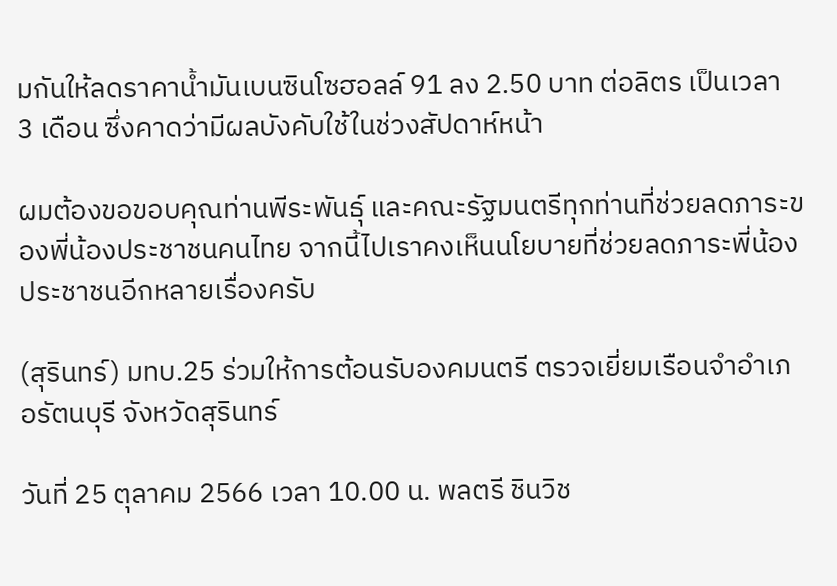มกันให้ลดราคาน้ำมันเบนซินโซฮอลล์ 91 ลง 2.50 บาท ต่อลิตร เป็นเวลา 3 เดือน ซึ่งคาดว่ามีผลบังคับใช้ในช่วงสัปดาห์หน้า

ผมต้องขอขอบคุณท่านพีระพันธ์ุ และคณะรัฐมนตรีทุกท่านที่ช่วยลดภาระของพี่น้องประชาชนคนไทย จากนี้ไปเราคงเห็นนโยบายที่ช่วยลดภาระพี่น้องประชาชนอีกหลายเรื่องครับ

(สุรินทร์) มทบ.25 ร่วมให้การต้อนรับองคมนตรี ตรวจเยี่ยมเรือนจำอำเภอรัตนบุรี จังหวัดสุรินทร์

วันที่ 25 ตุลาคม 2566 เวลา 10.00 น. พลตรี ชินวิช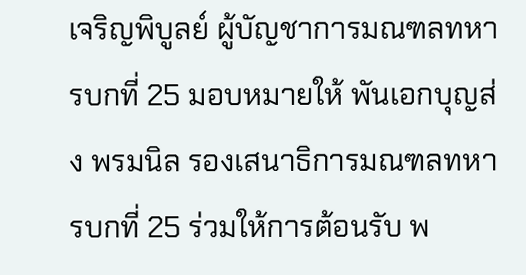เจริญพิบูลย์ ผู้บัญชาการมณฑลทหารบกที่ 25 มอบหมายให้ พันเอกบุญส่ง พรมนิล รองเสนาธิการมณฑลทหารบกที่ 25 ร่วมให้การต้อนรับ พ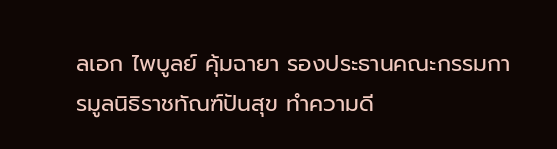ลเอก ไพบูลย์ คุ้มฉายา รองประธานคณะกรรมการมูลนิธิราชทัณฑ์ปันสุข ทำความดี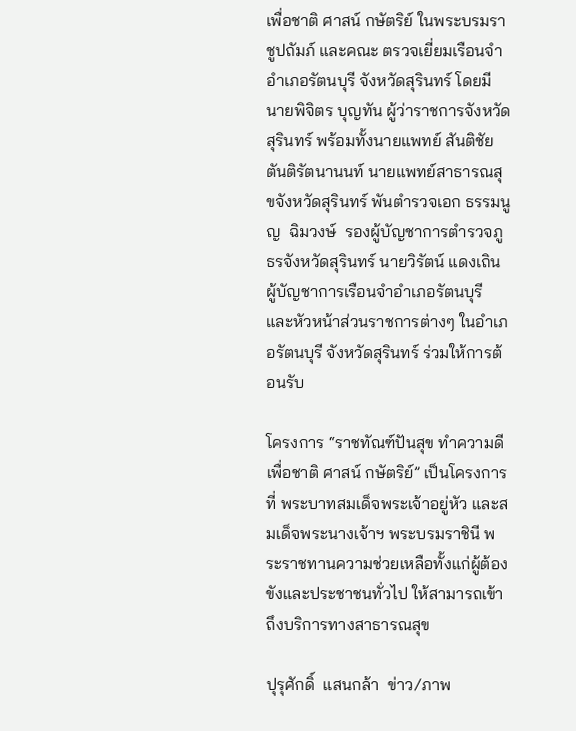เพื่อชาติ ศาสน์ กษัตริย์ ในพระบรมราชูปถัมภ์ และคณะ ตรวจเยี่ยมเรือนจำอำเภอรัตนบุรี จังหวัดสุรินทร์ โดยมี นายพิจิตร บุญทัน ผู้ว่าราชการจังหวัดสุรินทร์ พร้อมทั้งนายแพทย์ สันติชัย  ตันติรัตนานนท์ นายแพทย์สาธารณสุขจังหวัดสุรินทร์ พันตำรวจเอก ธรรมนูญ  ฉิมวงษ์  รองผู้บัญชาการตำรวจภูธรจังหวัดสุรินทร์ นายวิรัตน์ แดงเถิน ผู้บัญชาการเรือนจำอำเภอรัตนบุรี  และหัวหน้าส่วนราชการต่างๆ ในอำเภอรัตนบุรี จังหวัดสุรินทร์ ร่วมให้การต้อนรับ

โครงการ “ราชทัณฑ์ปันสุข ทำความดี เพื่อชาติ ศาสน์ กษัตริย์” เป็นโครงการที่ พระบาทสมเด็จพระเจ้าอยู่หัว และสมเด็จพระนางเจ้าฯ พระบรมราชินี พระราชทานความช่วยเหลือทั้งแก่ผู้ต้องขังและประชาชนทั่วไป ให้สามารถเข้าถึงบริการทางสาธารณสุข

ปุรุศักดิ์  แสนกล้า  ข่าว/ภาพ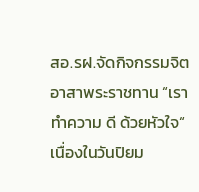สอ.รฝ.จัดกิจกรรมจิตอาสาพระราชทาน “เราทำความ ดี ด้วยหัวใจ“ เนื่องในวันปิยม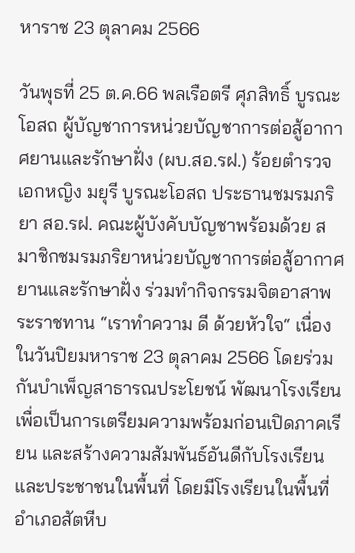หาราช 23 ตุลาคม 2566

วันพุธที่ 25 ต.ค.66 พลเรือตรี ศุภสิทธิ์ บูรณะโอสถ ผู้บัญชาการหน่วยบัญชาการต่อสู้อากาศยานและรักษาฝั่ง (ผบ.สอ.รฝ.) ร้อยตำรวจเอกหญิง มยุรี บูรณะโอสถ ประธานชมรมภริยา สอ.รฝ. คณะผู้บังคับบัญชาพร้อมด้วย สมาชิกชมรมภริยาหน่วยบัญชาการต่อสู้อากาศยานและรักษาฝั่ง ร่วมทำกิจกรรมจิตอาสาพระราชทาน “เราทำความ ดี ด้วยหัวใจ“ เนื่องในวันปิยมหาราช 23 ตุลาคม 2566 โดยร่วมกันบำเพ็ญสาธารณประโยชน์ พัฒนาโรงเรียน เพื่อเป็นการเตรียมความพร้อมก่อนเปิดภาคเรียน และสร้างความสัมพันธ์อันดีกับโรงเรียนและประชาชนในพื้นที่ โดยมีโรงเรียนในพื้นที่ อำเภอสัตหีบ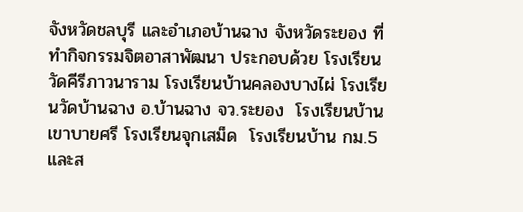จังหวัดชลบุรี และอำเภอบ้านฉาง จังหวัดระยอง ที่ทำกิจกรรมจิตอาสาพัฒนา ประกอบด้วย โรงเรียนวัดคีรีภาวนาราม โรงเรียนบ้านคลองบางไผ่ โรงเรียนวัดบ้านฉาง อ.บ้านฉาง จว.ระยอง  โรงเรียนบ้านเขาบายศรี โรงเรียนจุกเสม็ด  โรงเรียนบ้าน กม.5 และส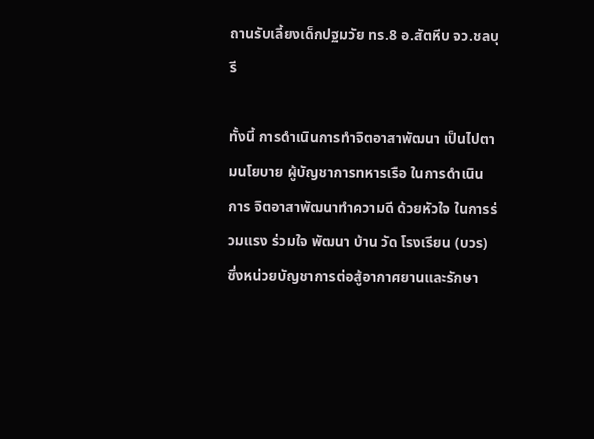ถานรับเลี้ยงเด็กปฐมวัย ทร.8 อ.สัตหีบ จว.ชลบุรี

ทั้งนี้ การดำเนินการทำจิตอาสาพัฒนา เป็นไปตามนโยบาย ผู้บัญชาการทหารเรือ ในการดำเนินการ จิตอาสาพัฒนาทำความดี ด้วยหัวใจ ในการร่วมแรง ร่วมใจ พัฒนา บ้าน วัด โรงเรียน (บวร) ซึ่งหน่วยบัญชาการต่อสู้อากาศยานและรักษา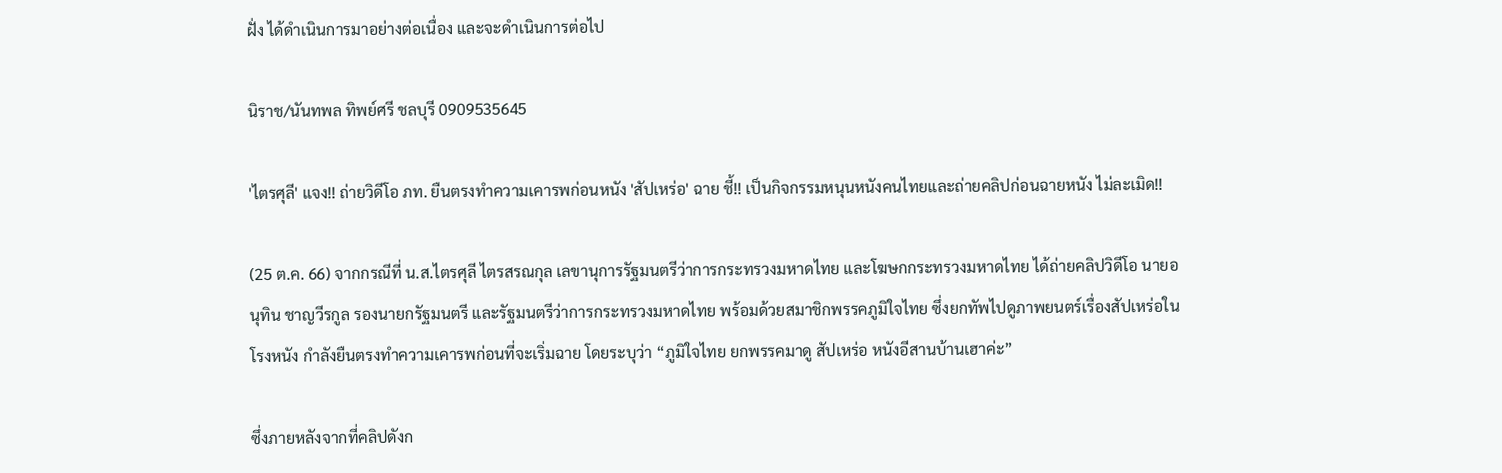ฝั่ง ได้ดำเนินการมาอย่างต่อเนื่อง และจะดำเนินการต่อไป

นิราช/นันทพล ทิพย์ศรี ชลบุรี 0909535645

'ไตรศุลี' แจง!! ถ่ายวิดีโอ ภท. ยืนตรงทำความเคารพก่อนหนัง 'สัปเหร่อ' ฉาย ชี้!! เป็นกิจกรรมหนุนหนังคนไทยและถ่ายคลิปก่อนฉายหนัง ไม่ละเมิด!!

(25 ต.ค. 66) จากกรณีที่ น.ส.ไตรศุลี ไตรสรณกุล เลขานุการรัฐมนตรีว่าการกระทรวงมหาดไทย และโฆษกกระทรวงมหาดไทย ได้ถ่ายคลิปวิดีโอ นายอนุทิน ชาญวีรกูล รองนายกรัฐมนตรี และรัฐมนตรีว่าการกระทรวงมหาดไทย พร้อมด้วยสมาชิกพรรคภูมิใจไทย ซึ่งยกทัพไปดูภาพยนตร์เรื่องสัปเหร่อในโรงหนัง กำลังยืนตรงทำความเคารพก่อนที่จะเริ่มฉาย โดยระบุว่า “ภูมิใจไทย ยกพรรคมาดู สัปเหร่อ หนังอีสานบ้านเฮาค่ะ”

ซึ่งภายหลังจากที่คลิปดังก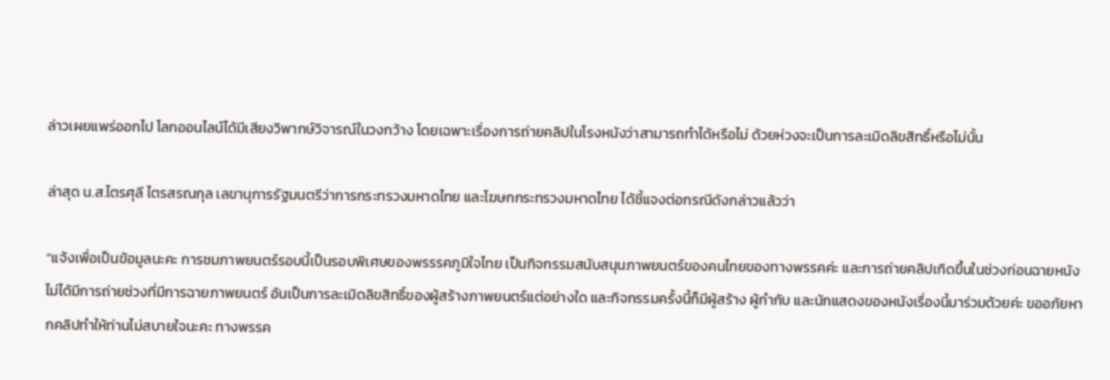ล่าวเผยแพร่ออกไป โลกออนไลน์ได้มีเสียงวิพากษ์วิจารณ์ในวงกว้าง โดยเฉพาะเรื่องการถ่ายคลิปในโรงหนังว่าสามารถทำได้หรือไม่ ด้วยห่วงจะเป็นการละเมิดลิขสิทธิ์หรือไม่นั้น

ล่าสุด น.ส.ไตรศุลี ไตรสรณกุล เลขานุการรัฐมนตรีว่าการกระทรวงมหาดไทย และโฆษกกระทรวงมหาดไทย ได้ชี้แจงต่อกรณีดังกล่าวแล้วว่า

“แจ้งเพื่อเป็นข้อมูลนะคะ การชมภาพยนตร์รอบนี้เป็นรอบพิเศษของพรรรคภูมิใจไทย เป็นกิจกรรมสนับสนุนภาพยนตร์ของคนไทยของทางพรรคค่ะ และการถ่ายคลิปเกิดขึ้นในช่วงก่อนฉายหนัง ไม่ได้มีการถ่ายช่วงที่มีการฉายภาพยนตร์ อันเป็นการละเมิดลิขสิทธิ์ของผู้สร้างภาพยนตร์แต่อย่างใด และกิจกรรมครั้งนี้ก็มีผู้สร้าง ผู้กำกับ และนักแสดงของหนังเรื่องนี้มาร่วมด้วยค่ะ ขออภัยหากคลิปทำให้ท่านไม่สบายใจนะคะ ทางพรรค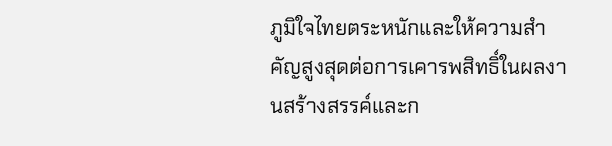ภูมิใจไทยตระหนักและให้ความสำคัญสูงสุดต่อการเคารพสิทธิ์ในผลงานสร้างสรรค์และก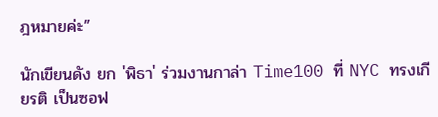ฎหมายค่ะ”

นักเขียนดัง ยก 'พิธา' ร่วมงานกาล่า Time100 ที่ NYC ทรงเกียรติ เป็นซอฟ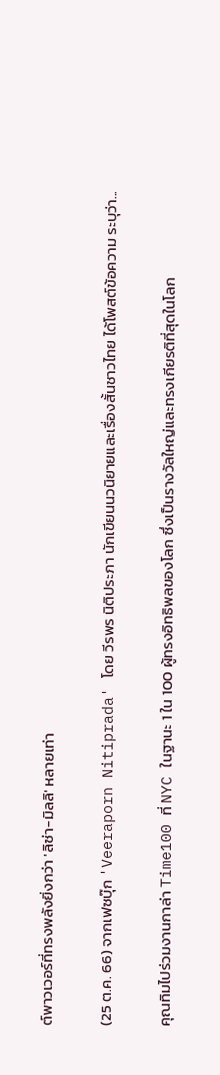ต์พาวเวอร์ที่ทรงพลังยิ่งกว่า 'ลิซ่า-มิลลิ' หลายเท่า

(25 ต.ค. 66) จากเฟซบุ๊ก 'Veeraporn Nitiprada' โดย วีรพร นิติประภา นักเขียนนวนิยายและเรื่องสั้นชาวไทย ได้โพสต์ข้อความ ระบุว่า...

คุณทิมไปร่วมงานกาล่า Time100 ที่ NYC ในฐานะ 1 ใน 100 ผู้ทรงอิทธิพลของโลก ซึ่งเป็นรางวัลใหญ่และทรงเกียรติที่สุดในโลก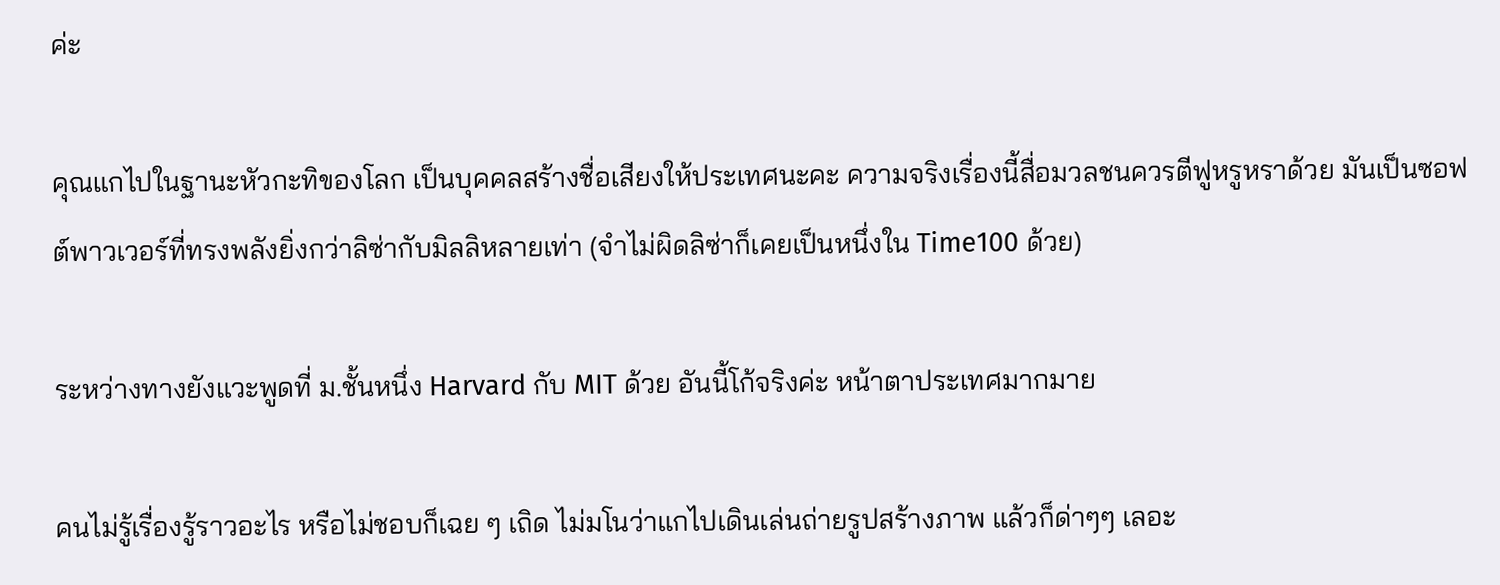ค่ะ

คุณแกไปในฐานะหัวกะทิของโลก เป็นบุคคลสร้างชื่อเสียงให้ประเทศนะคะ ความจริงเรื่องนี้สื่อมวลชนควรตีฟูหรูหราด้วย มันเป็นซอฟต์พาวเวอร์ที่ทรงพลังยิ่งกว่าลิซ่ากับมิลลิหลายเท่า (จำไม่ผิดลิซ่าก็เคยเป็นหนึ่งใน Time100 ด้วย)

ระหว่างทางยังแวะพูดที่ ม.ชั้นหนึ่ง Harvard กับ MIT ด้วย อันนี้โก้จริงค่ะ หน้าตาประเทศมากมาย

คนไม่รู้เรื่องรู้ราวอะไร หรือไม่ชอบก็เฉย ๆ เถิด ไม่มโนว่าแกไปเดินเล่นถ่ายรูปสร้างภาพ แล้วก็ด่าๆๆ เลอะ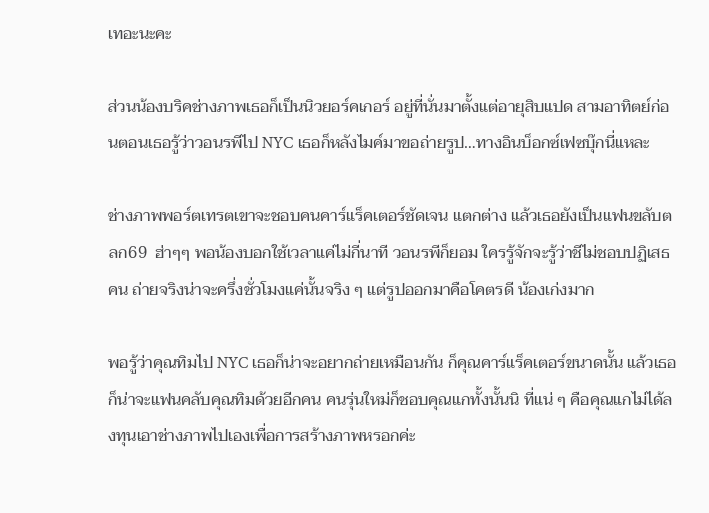เทอะนะคะ

ส่วนน้องบริคช่างภาพเธอก็เป็นนิวยอร์คเกอร์ อยู่ที่นั่นมาตั้งแต่อายุสิบแปด สามอาทิตย์ก่อนตอนเธอรู้ว่าวอนรพีไป NYC เธอก็หลังไมค์มาขอถ่ายรูป…ทางอินบ็อกซ์เฟซบุ๊กนี่แหละ

ช่างภาพพอร์ตเทรตเขาจะชอบคนคาร์แร็คเตอร์ชัดเจน แตกต่าง แล้วเธอยังเป็นแฟนขลับตลก69  ฮ่าๆๆ พอน้องบอกใช้เวลาแค่ไม่กี่นาที วอนรพีก็ยอม ใครรู้จักจะรู้ว่าชีไม่ชอบปฏิเสธคน ถ่ายจริงน่าจะครึ่งชั่วโมงแค่นั้นจริง ๆ แต่รูปออกมาคือโคตรดี น้องเก่งมาก

พอรู้ว่าคุณทิมไป NYC เธอก็น่าจะอยากถ่ายเหมือนกัน ก็คุณคาร์แร็คเตอร์ขนาดนั้น แล้วเธอก็น่าจะแฟนคลับคุณทิมด้วยอีกคน คนรุ่นใหม่ก็ชอบคุณแกทั้งนั้นนิ ที่แน่ ๆ คือคุณแกไม่ได้ลงทุนเอาช่างภาพไปเองเพื่อการสร้างภาพหรอกค่ะ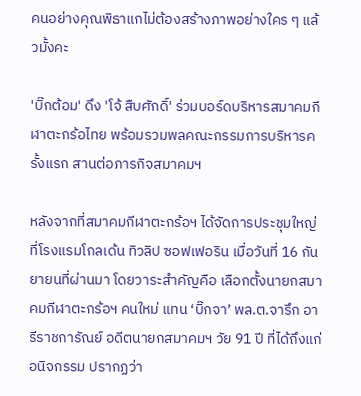คนอย่างคุณพิธาแกไม่ต้องสร้างภาพอย่างใคร ๆ แล้วมั้งคะ

'บิ๊กต้อม' ดึง 'โจ้ สืบศักดิ์' ร่วมบอร์ดบริหารสมาคมกีฬาตะกร้อไทย พร้อมรวมพลคณะกรรมการบริหารครั้งแรก สานต่อภารกิจสมาคมฯ

หลังจากที่สมาคมกีฬาตะกร้อฯ ได้จัดการประชุมใหญ่ ที่โรงแรมโกลเด้น ทิวลิป ซอฟเฟอริน เมื่อวันที่ 16 กันยายนที่ผ่านมา โดยวาระสำคัญคือ เลือกตั้งนายกสมาคมกีฬาตะกร้อฯ คนใหม่ แทน ‘บิ๊กจา’ พล.ต.จารึก อารีราชการัณย์ อดีตนายกสมาคมฯ วัย 91 ปี ที่ได้ถึงแก่อนิจกรรม ปรากฏว่า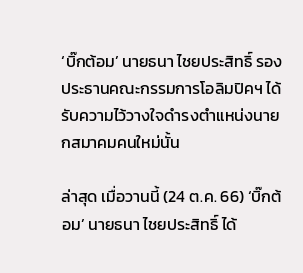‘บิ๊กต้อม’ นายธนา ไชยประสิทธิ์ รองประธานคณะกรรมการโอลิมปิคฯ ได้รับความไว้วางใจดำรงตำแหน่งนายกสมาคมคนใหม่นั้น

ล่าสุด เมื่อวานนี้ (24 ต.ค. 66) ‘บิ๊กต้อม’ นายธนา ไชยประสิทธิ์ ได้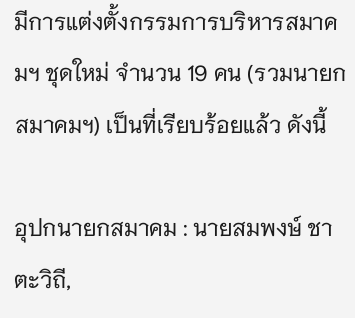มีการแต่งตั้งกรรมการบริหารสมาคมฯ ชุดใหม่ จำนวน 19 คน (รวมนายกสมาคมฯ) เป็นที่เรียบร้อยแล้ว ดังนี้

อุปกนายกสมาคม : นายสมพงษ์ ชาตะวิถี,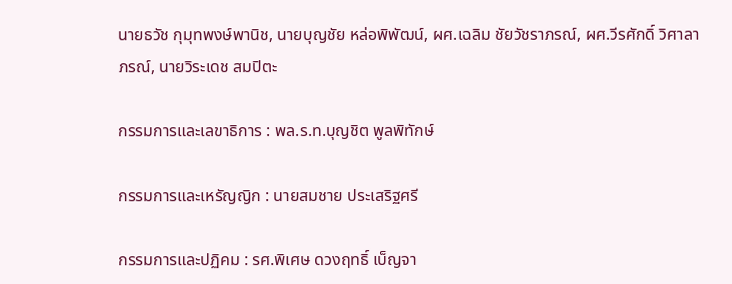นายธวัช กุมุทพงษ์พานิช, นายบุญชัย หล่อพิพัฒน์, ผศ.เฉลิม ชัยวัชราภรณ์, ผศ.วีรศักดิ์ วิศาลาภรณ์, นายวิระเดช สมปิตะ

กรรมการและเลขาธิการ : พล.ร.ท.บุญชิต พูลพิทักษ์

กรรมการและเหรัญญิก : นายสมชาย ประเสริฐศรี

กรรมการและปฏิคม : รศ.พิเศษ ดวงฤทธิ์ เบ็ญจา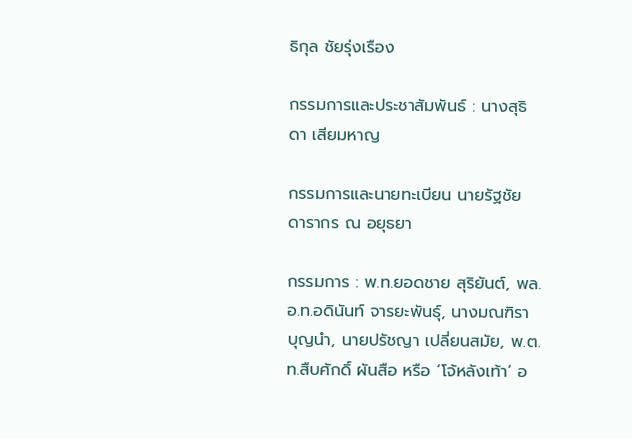ธิกุล ชัยรุ่งเรือง

กรรมการและประชาสัมพันธ์ : นางสุธิดา เสียมหาญ

กรรมการและนายทะเบียน นายรัฐชัย ดารากร ณ อยุธยา

กรรมการ : พ.ท.ยอดชาย สุริยันต์, พล.อ.ท.อดินันท์ จารยะพันธุ์, นางมณฑิรา บุญนำ, นายปรัชญา เปลี่ยนสมัย, พ.ต.ท.สืบศักดิ์ ผันสือ หรือ ‘โจ้หลังเท้า’ อ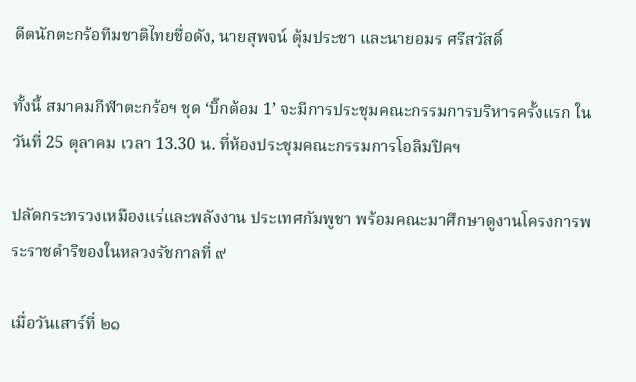ดีตนักตะกร้อทีมชาติไทยชื่อดัง, นายสุพจน์ ตุ้มประชา และนายอมร ศรีสวัสดิ์

ทั้งนี้ สมาคมกีฬาตะกร้อฯ ชุด ‘บิ๊กต้อม 1’ จะมีการประชุมคณะกรรมการบริหารครั้งแรก ในวันที่ 25 ตุลาคม เวลา 13.30 น. ที่ห้องประชุมคณะกรรมการโอลิมปิคฯ

ปลัดกระทรวงเหมืองแร่และพลังงาน ประเทศกัมพูชา พร้อมคณะมาศึกษาดูงานโครงการพระราชดำริของในหลวงรัชกาลที่ ๙

เมื่อวันเสาร์ที่ ๒๑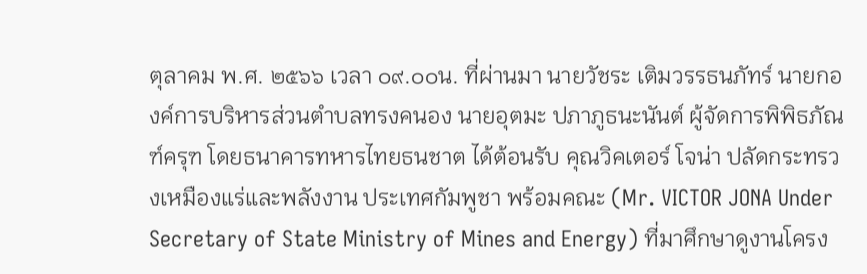ตุลาคม พ.ศ. ๒๕๖๖ เวลา ๐๙.๐๐น. ที่ผ่านมา นายวัชระ เติมวรรธนภัทร์ นายกองค์การบริหารส่วนตำบลทรงคนอง นายอุตมะ ปภาภูธนะนันต์ ผู้จัดการพิพิธภัณฑ์ครุฑ โดยธนาคารทหารไทยธนชาต ได้ต้อนรับ คุณวิคเตอร์ โจน่า ปลัดกระทรวงเหมืองแร่และพลังงาน ประเทศกัมพูชา พร้อมคณะ (Mr. VICTOR JONA Under Secretary of State Ministry of Mines and Energy) ที่มาศึกษาดูงานโครง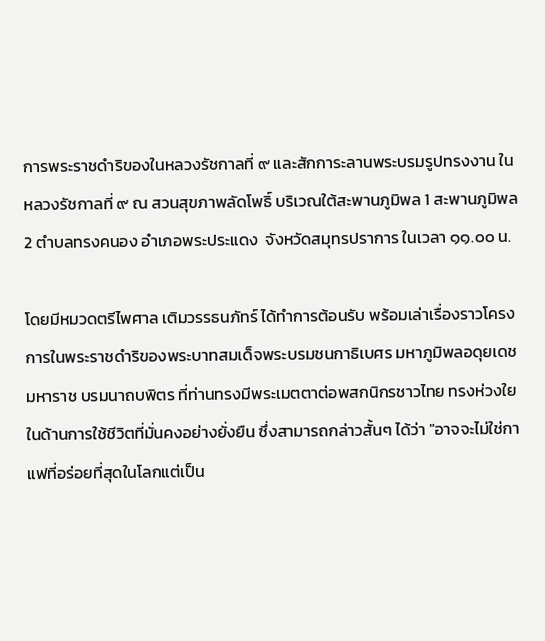การพระราชดำริของในหลวงรัชกาลที่ ๙ และสักการะลานพระบรมรูปทรงงาน ในหลวงรัชกาลที่ ๙ ณ สวนสุขภาพลัดโพธิ์ บริเวณใต้สะพานภูมิพล 1 สะพานภูมิพล 2 ตำบลทรงคนอง อำเภอพระประแดง  จังหวัดสมุทรปราการ ในเวลา ๑๑.๐๐ น.

โดยมีหมวดตรีไพศาล เติมวรรธนภัทร์ ได้ทำการต้อนรับ พร้อมเล่าเรื่องราวโครงการในพระราชดำริของพระบาทสมเด็จพระบรมชนกาธิเบศร มหาภูมิพลอดุยเดชมหาราช บรมนาถบพิตร ที่ท่านทรงมีพระเมตตาต่อพสกนิกรชาวไทย ทรงห่วงใยในด้านการใช้ชีวิตที่มั่นคงอย่างยั่งยืน ซึ่งสามารถกล่าวสั้นๆ ได้ว่า "อาจจะไม่ใช่กาแฟที่อร่อยที่สุดในโลกแต่เป็น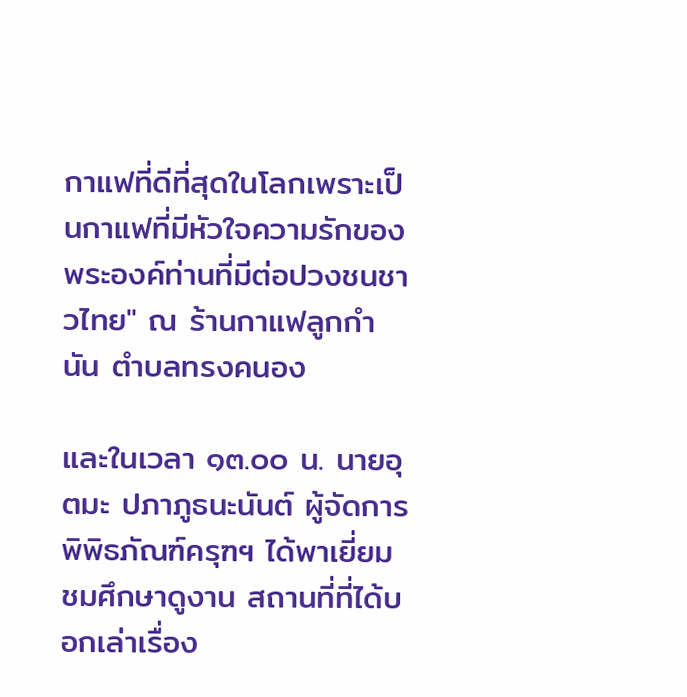กาแฟที่ดีที่สุดในโลกเพราะเป็นกาแฟที่มีหัวใจความรักของพระองค์ท่านที่มีต่อปวงชนชาวไทย" ณ ร้านกาแฟลูกกำนัน ตำบลทรงคนอง

และในเวลา ๑๓.๐๐ น. นายอุตมะ ปภาภูธนะนันต์ ผู้จัดการพิพิธภัณฑ์ครุฑฯ ได้พาเยี่ยมชมศึกษาดูงาน สถานที่ที่ได้บอกเล่าเรื่อง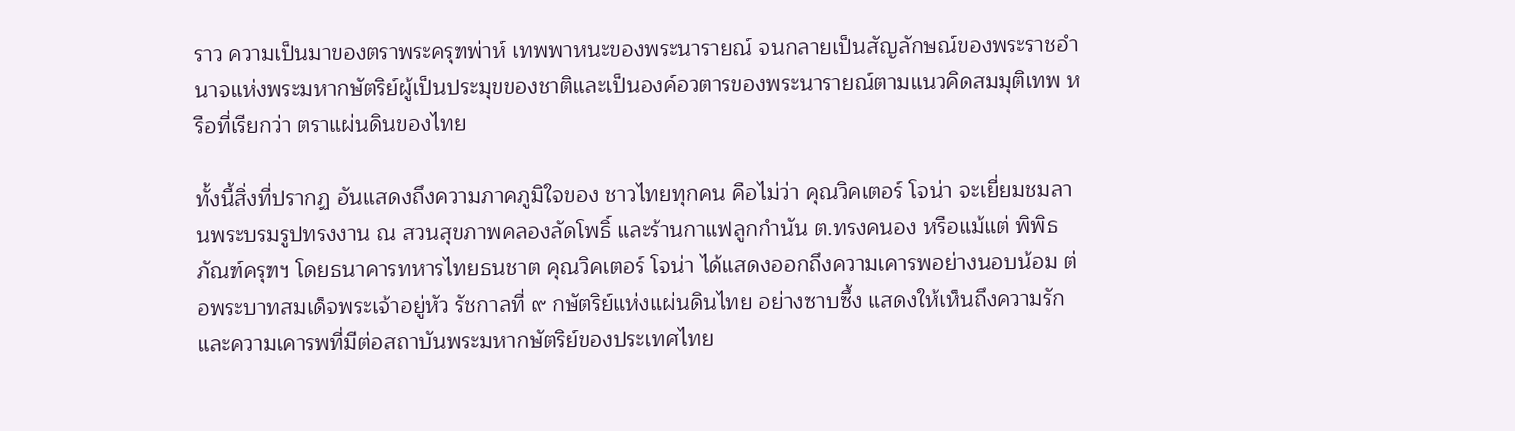ราว ความเป็นมาของตราพระครุฑพ่าห์ เทพพาหนะของพระนารายณ์ จนกลายเป็นสัญลักษณ์ของพระราชอำนาจแห่งพระมหากษัตริย์ผู้เป็นประมุขของชาติและเป็นองค์อวตารของพระนารายณ์ตามแนวคิดสมมุติเทพ หรือที่เรียกว่า ตราแผ่นดินของไทย

ทั้งนี้สิ่งที่ปรากฏ อันแสดงถึงความภาคภูมิใจของ ชาวไทยทุกคน คือไม่ว่า คุณวิคเตอร์ โจน่า จะเยี่ยมชมลานพระบรมรูปทรงงาน ณ สวนสุขภาพคลองลัดโพธิ์ และร้านกาแฟลูกกำนัน ต.ทรงคนอง หรือแม้แต่ พิพิธภัณฑ์ครุฑฯ โดยธนาคารทหารไทยธนชาต คุณวิคเตอร์ โจน่า ได้แสดงออกถึงความเคารพอย่างนอบน้อม ต่อพระบาทสมเด็จพระเจ้าอยู่หัว รัชกาลที่ ๙ กษัตริย์แห่งแผ่นดินไทย อย่างซาบซึ้ง แสดงให้เห็นถึงความรักและความเคารพที่มีต่อสถาบันพระมหากษัตริย์ของประเทศไทย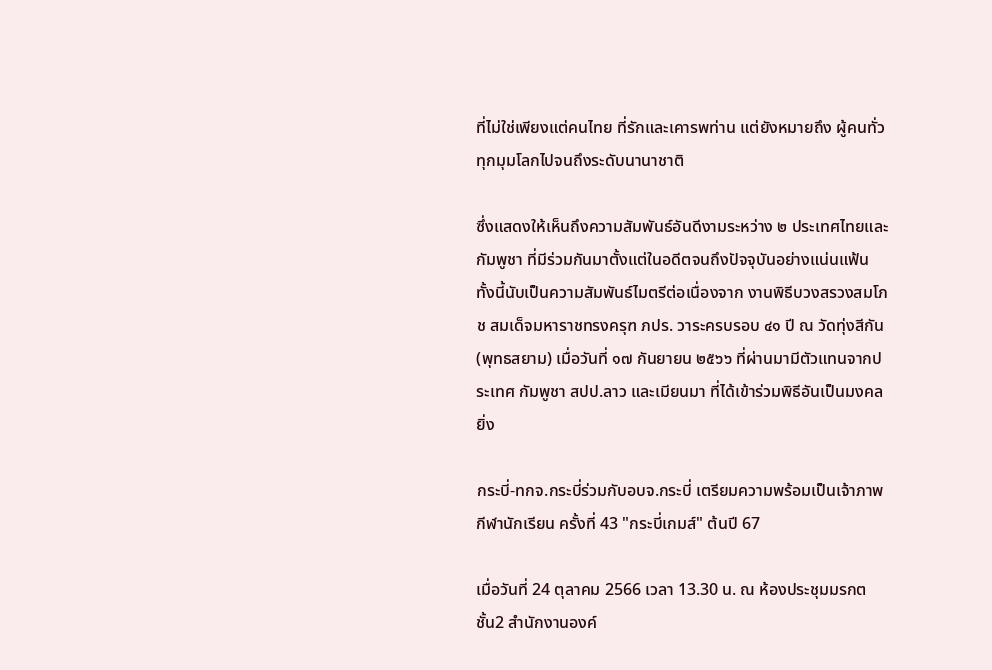ที่ไม่ใช่เพียงแต่คนไทย ที่รักและเคารพท่าน แต่ยังหมายถึง ผู้คนทั่วทุกมุมโลกไปจนถึงระดับนานาชาติ

ซึ่งแสดงให้เห็นถึงความสัมพันธ์อันดีงามระหว่าง ๒ ประเทศไทยและกัมพูชา ที่มีร่วมกันมาตั้งแต่ในอดีตจนถึงปัจจุบันอย่างแน่นแฟ้น ทั้งนี้นับเป็นความสัมพันธ์ไมตรีต่อเนื่องจาก งานพิธีบวงสรวงสมโภช สมเด็จมหาราชทรงครุฑ ภปร. วาระครบรอบ ๔๑ ปี ณ วัดทุ่งสีกัน(พุทธสยาม) เมื่อวันที่ ๑๗ กันยายน ๒๕๖๖ ที่ผ่านมามีตัวแทนจากประเทศ กัมพูชา สปป.ลาว และเมียนมา ที่ได้เข้าร่วมพิธีอันเป็นมงคลยิ่ง

กระบี่-ทกจ.กระบี่ร่วมกับอบจ.กระบี่ เตรียมความพร้อมเป็นเจ้าภาพ กีฬานักเรียน ครั้งที่ 43 "กระบี่เกมส์" ต้นปี 67

เมื่อวันที่ 24 ตุลาคม 2566 เวลา 13.30 น. ณ ห้องประชุมมรกต ชั้น2 สำนักงานองค์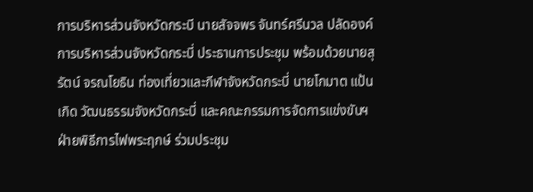การบริหารส่วนจังหวัดกระบี นายสัจจพร จันทร์ศรีนวล ปลัดองค์การบริหารส่วนจังหวัดกระบี่ ประธานการประชุม พร้อมด้วยนายสุรัตน์ จรณโยธิน ท่องเที่ยวและกีฬาจังหวัดกระบี่ นายโกมาต แป้นเกิด วัฒนธรรมจังหวัดกระบี่ และคณะกรรมการจัดการแข่งขันฯ ฝ่ายพิธีการไฟพระฤกษ์ ร่วมประชุม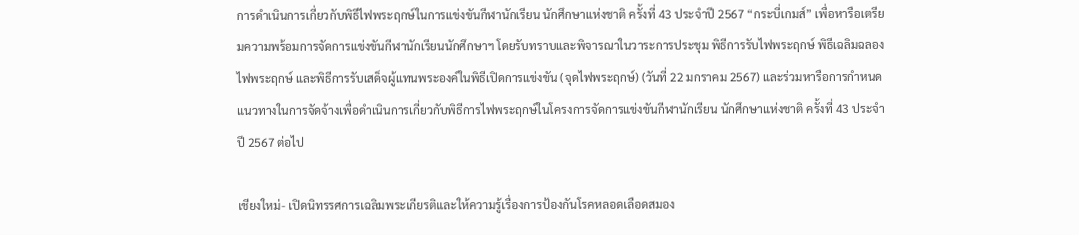การดำเนินการเกี่ยวกับพิธีไฟพระฤกษ์ในการแข่งขันกีฬานักเรียน นักศึกษาแห่งชาติ ครั้งที่ 43 ประจำปี 2567 “กระบี่เกมส์” เพื่อหารือเตรียมความพร้อมการจัดการแข่งขันกีฬานักเรียนนักศึกษาฯ โดยรับทราบและพิจารณาในวาระการประชุม พิธีการรับไฟพระฤกษ์ พิธีเฉลิมฉลองไฟพระฤกษ์ และพิธีการรับเสด็จผู้แทนพระองค์ในพิธีเปิดการแข่งขัน (จุดไฟพระฤกษ์) (วันที่ 22 มกราคม 2567) และร่วมหารือการกำหนดแนวทางในการจัดจ้างเพื่อดำเนินการเกี่ยวกับพิธีการไฟพระฤกษ์ในโครงการจัดการแข่งขันกีฬานักเรียน นักศึกษาแห่งชาติ ครั้งที่ 43 ประจำปี 2567 ต่อไป

เชียงใหม่- เปิดนิทรรศการเฉลิมพระเกียรติและให้ความรู้เรื่องการป้องกันโรคหลอดเลือดสมอง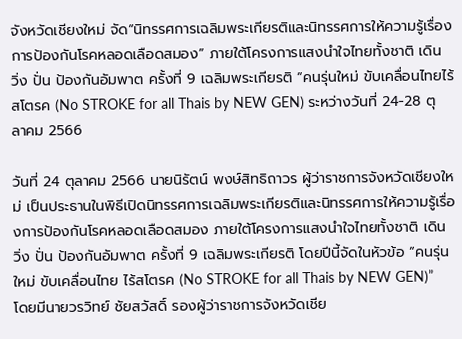จังหวัดเชียงใหม่ จัด“นิทรรศการเฉลิมพระเกียรติและนิทรรศการให้ความรู้เรื่องการป้องกันโรคหลอดเลือดสมอง” ภายใต้โครงการแสงนำใจไทยทั้งชาติ เดิน วิ่ง ปั่น ป้องกันอัมพาต ครั้งที่ 9 เฉลิมพระเกียรติ “คนรุ่นใหม่ ขับเคลื่อนไทยไร้สโตรค (No STROKE for all Thais by NEW GEN) ระหว่างวันที่ 24-28 ตุลาคม 2566

วันที่ 24 ตุลาคม 2566 นายนิรัตน์ พงษ์สิทธิถาวร ผู้ว่าราชการจังหวัดเชียงใหม่ เป็นประธานในพิธีเปิดนิทรรศการเฉลิมพระเกียรติและนิทรรศการให้ความรู้เรื่องการป้องกันโรคหลอดเลือดสมอง ภายใต้โครงการแสงนำใจไทยทั้งชาติ เดิน วิ่ง ปั่น ป้องกันอัมพาต ครั้งที่ 9 เฉลิมพระเกียรติ โดยปีนี้จัดในหัวข้อ “คนรุ่นใหม่ ขับเคลื่อนไทย ไร้สโตรค (No STROKE for all Thais by NEW GEN)” โดยมีนายวรวิทย์ ชัยสวัสดิ์ รองผู้ว่าราชการจังหวัดเชีย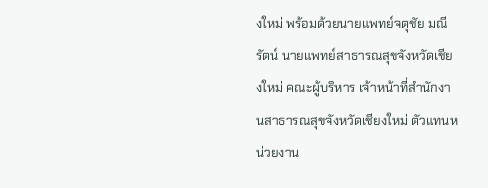งใหม่ พร้อมด้วยนายแพทย์จตุชัย มณีรัตน์ นายแพทย์สาธารณสุขจังหวัดเชียงใหม่ คณะผู้บริหาร เจ้าหน้าที่สำนักงานสาธารณสุขจังหวัดเชียงใหม่ ตัวแทนหน่วยงาน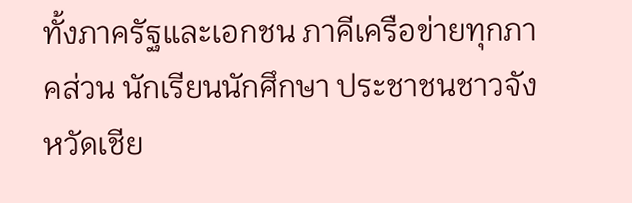ทั้งภาครัฐและเอกชน ภาคีเครือข่ายทุกภาคส่วน นักเรียนนักศึกษา ประชาชนชาวจังหวัดเชีย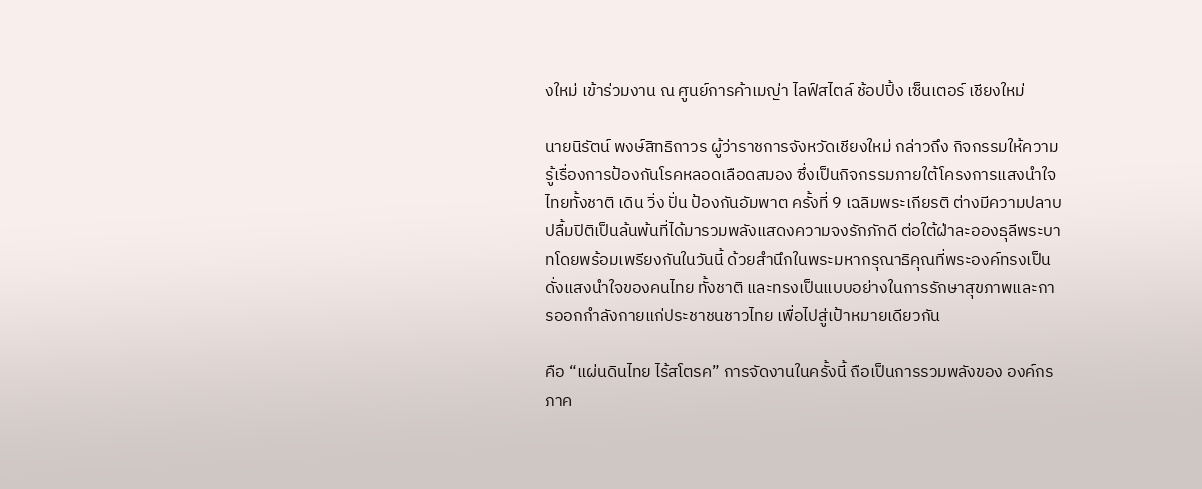งใหม่ เข้าร่วมงาน ณ ศูนย์การค้าเมญ่า ไลฟ์สไตล์ ช้อปปิ้ง เซ็นเตอร์ เชียงใหม่

นายนิรัตน์ พงษ์สิทธิถาวร ผู้ว่าราชการจังหวัดเชียงใหม่ กล่าวถึง กิจกรรมให้ความรู้เรื่องการป้องกันโรคหลอดเลือดสมอง ซึ่งเป็นกิจกรรมภายใต้โครงการแสงนำใจไทยทั้งชาติ เดิน วิ่ง ปั่น ป้องกันอัมพาต ครั้งที่ 9 เฉลิมพระเกียรติ ต่างมีความปลาบปลื้มปิติเป็นล้นพ้นที่ได้มารวมพลังแสดงความจงรักภักดี ต่อใต้ฝ่าละอองธุลีพระบาทโดยพร้อมเพรียงกันในวันนี้ ด้วยสำนึกในพระมหากรุณาธิคุณที่พระองค์ทรงเป็นดั่งแสงนำใจของคนไทย ทั้งชาติ และทรงเป็นแบบอย่างในการรักษาสุขภาพและการออกกำลังกายแก่ประชาชนชาวไทย เพื่อไปสู่เป้าหมายเดียวกัน

คือ “แผ่นดินไทย ไร้สโตรค” การจัดงานในครั้งนี้ ถือเป็นการรวมพลังของ องค์กรภาค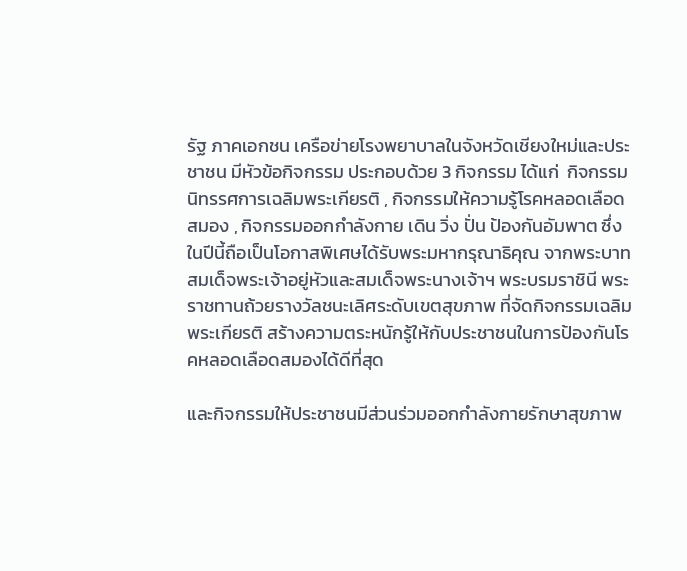รัฐ ภาคเอกชน เครือข่ายโรงพยาบาลในจังหวัดเชียงใหม่และประชาชน มีหัวข้อกิจกรรม ประกอบด้วย 3 กิจกรรม ได้แก่  กิจกรรมนิทรรศการเฉลิมพระเกียรติ , กิจกรรมให้ความรู้โรคหลอดเลือดสมอง , กิจกรรมออกกำลังกาย เดิน วิ่ง ปั่น ป้องกันอัมพาต ซึ่งในปีนี้ถือเป็นโอกาสพิเศษได้รับพระมหากรุณาธิคุณ จากพระบาทสมเด็จพระเจ้าอยู่หัวและสมเด็จพระนางเจ้าฯ พระบรมราชินี พระราชทานถ้วยรางวัลชนะเลิศระดับเขตสุขภาพ ที่จัดกิจกรรมเฉลิมพระเกียรติ สร้างความตระหนักรู้ให้กับประชาชนในการป้องกันโรคหลอดเลือดสมองได้ดีที่สุด

และกิจกรรมให้ประชาชนมีส่วนร่วมออกกำลังกายรักษาสุขภาพ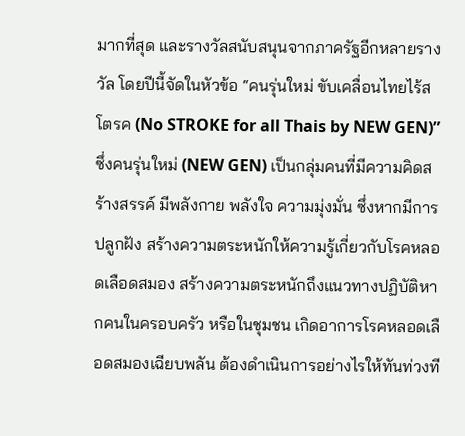มากที่สุด และรางวัลสนับสนุนจากภาครัฐอีกหลายรางวัล โดยปีนี้จัดในหัวข้อ “คนรุ่นใหม่ ขับเคลื่อนไทยไร้สโตรค (No STROKE for all Thais by NEW GEN)” ซึ่งคนรุ่นใหม่ (NEW GEN) เป็นกลุ่มคนที่มีความคิดสร้างสรรค์ มีพลังกาย พลังใจ ความมุ่งมั่น ซึ่งหากมีการปลูกฝัง สร้างความตระหนักให้ความรู้เกี่ยวกับโรคหลอดเลือดสมอง สร้างความตระหนักถึงแนวทางปฏิบัติหากคนในครอบครัว หรือในชุมชน เกิดอาการโรคหลอดเลือดสมองเฉียบพลัน ต้องดำเนินการอย่างไรให้ทันท่วงที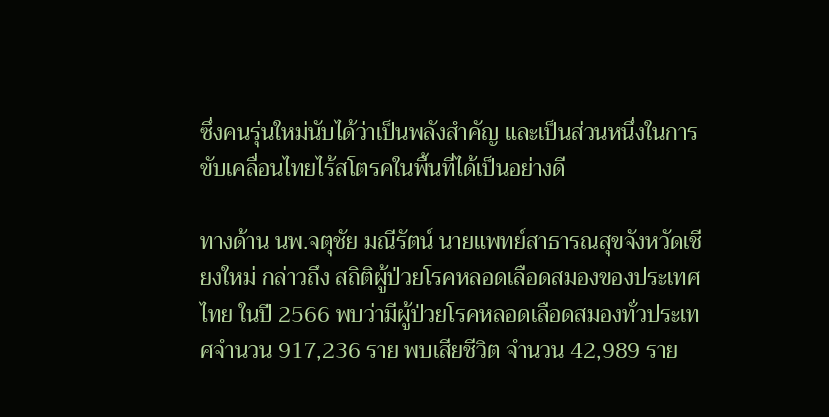ซึ่งคนรุ่นใหม่นับได้ว่าเป็นพลังสำคัญ และเป็นส่วนหนึ่งในการขับเคลื่อนไทยไร้สโตรคในพื้นที่ได้เป็นอย่างดี

ทางด้าน นพ.จตุชัย มณีรัตน์ นายแพทย์สาธารณสุขจังหวัดเชียงใหม่ กล่าวถึง สถิติผู้ป่วยโรคหลอดเลือดสมองของประเทศไทย ในปี 2566 พบว่ามีผู้ป่วยโรคหลอดเลือดสมองทั่วประเทศจำนวน 917,236 ราย พบเสียชีวิต จำนวน 42,989 ราย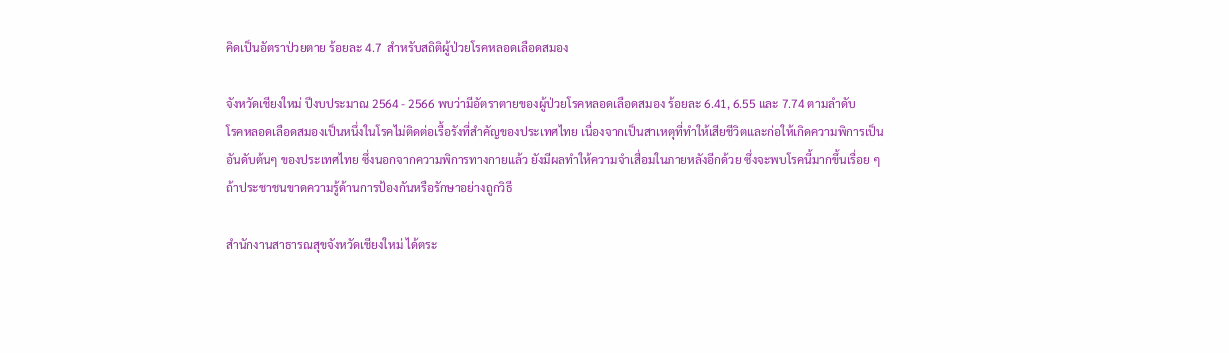คิดเป็นอัตราป่วยตาย ร้อยละ 4.7  สำหรับสถิติผู้ป่วยโรคหลอดเลือดสมอง

จังหวัดเชียงใหม่ ปีงบประมาณ 2564 - 2566 พบว่ามีอัตราตายของผู้ป่วยโรคหลอดเลือดสมอง ร้อยละ 6.41, 6.55 และ 7.74 ตามลำดับ
โรคหลอดเลือดสมองเป็นหนึ่งในโรคไม่ติดต่อเรื้อรังที่สำคัญของประเทศไทย เนื่องจากเป็นสาเหตุที่ทำให้เสียชีวิตและก่อให้เกิดความพิการเป็นอันดับต้นๆ ของประเทศไทย ซึ่งนอกจากความพิการทางกายแล้ว ยังมีผลทำให้ความจำเสื่อมในภายหลังอีกด้วย ซึ่งจะพบโรคนี้มากขึ้นเรื่อย ๆ ถ้าประชาชนขาดความรู้ด้านการป้องกันหรือรักษาอย่างถูกวิธี

สำนักงานสาธารณสุขจังหวัดเชียงใหม่ ได้ตระ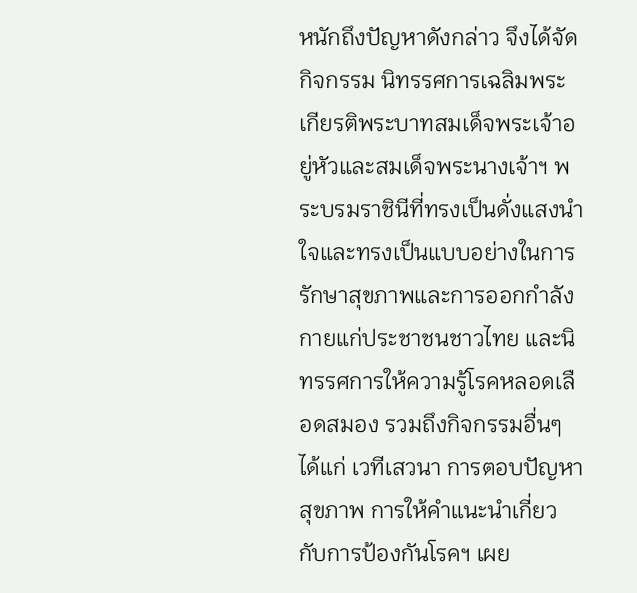หนักถึงปัญหาดังกล่าว จึงได้จัดกิจกรรม นิทรรศการเฉลิมพระเกียรติพระบาทสมเด็จพระเจ้าอยู่หัวและสมเด็จพระนางเจ้าฯ พระบรมราชินีที่ทรงเป็นดั่งแสงนำใจและทรงเป็นแบบอย่างในการรักษาสุขภาพและการออกกำลังกายแก่ประชาชนชาวไทย และนิทรรศการให้ความรู้โรคหลอดเลือดสมอง รวมถึงกิจกรรมอื่นๆ ได้แก่ เวทีเสวนา การตอบปัญหาสุขภาพ การให้คำแนะนำเกี่ยวกับการป้องกันโรคฯ เผย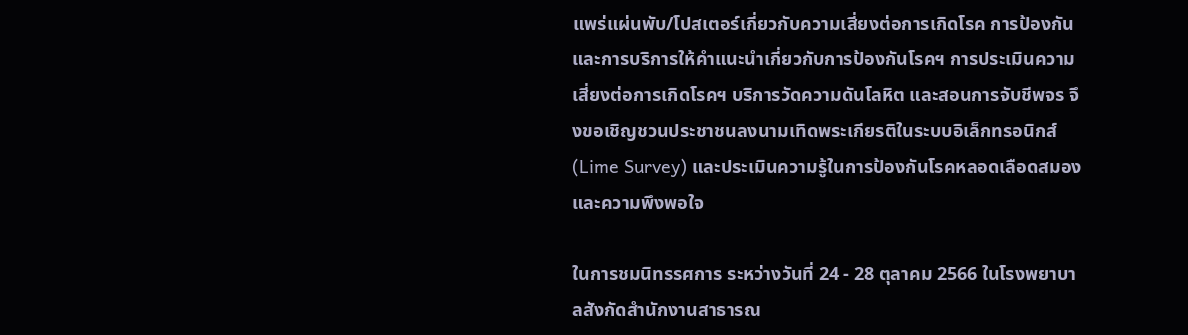แพร่แผ่นพับ/โปสเตอร์เกี่ยวกับความเสี่ยงต่อการเกิดโรค การป้องกันและการบริการให้คำแนะนำเกี่ยวกับการป้องกันโรคฯ การประเมินความเสี่ยงต่อการเกิดโรคฯ บริการวัดความดันโลหิต และสอนการจับชีพจร จึงขอเชิญชวนประชาชนลงนามเทิดพระเกียรติในระบบอิเล็กทรอนิกส์ (Lime Survey) และประเมินความรู้ในการป้องกันโรคหลอดเลือดสมองและความพึงพอใจ

ในการชมนิทรรศการ ระหว่างวันที่ 24 - 28 ตุลาคม 2566 ในโรงพยาบาลสังกัดสำนักงานสาธารณ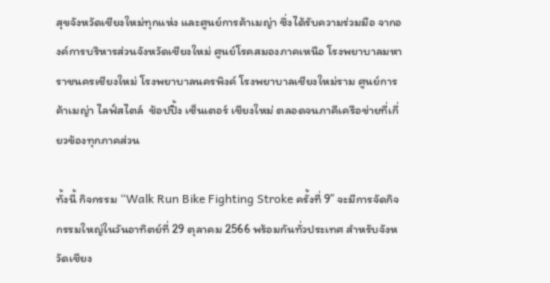สุขจังหวัดเชียงใหม่ทุกแห่ง และศูนย์การค้าเมญ่า ซึ่งได้รับความร่วมมือ จากองค์การบริหารส่วนจังหวัดเชียงใหม่ ศูนย์โรคสมองภาคเหนือ โรงพยาบาลมหาราชนครเชียงใหม่ โรงพยาบาลนครพิงค์ โรงพยาบาลเชียงใหม่ราม ศูนย์การค้าเมญ่า ไลฟ์สไตล์  ช้อปปิ้ง เซ็นเตอร์ เชียงใหม่ ตลอดจนภาคีเครือข่ายที่เกี่ยวข้องทุกภาคส่วน

ทั้งนี้ กิจกรรม “Walk Run Bike Fighting Stroke ครั้งที่ 9” จะมีการจัดกิจกรรมใหญ่ในวันอาทิตย์ที่ 29 ตุลาคม 2566 พร้อมกันทั่วประเทศ สำหรับจังหวัดเชียง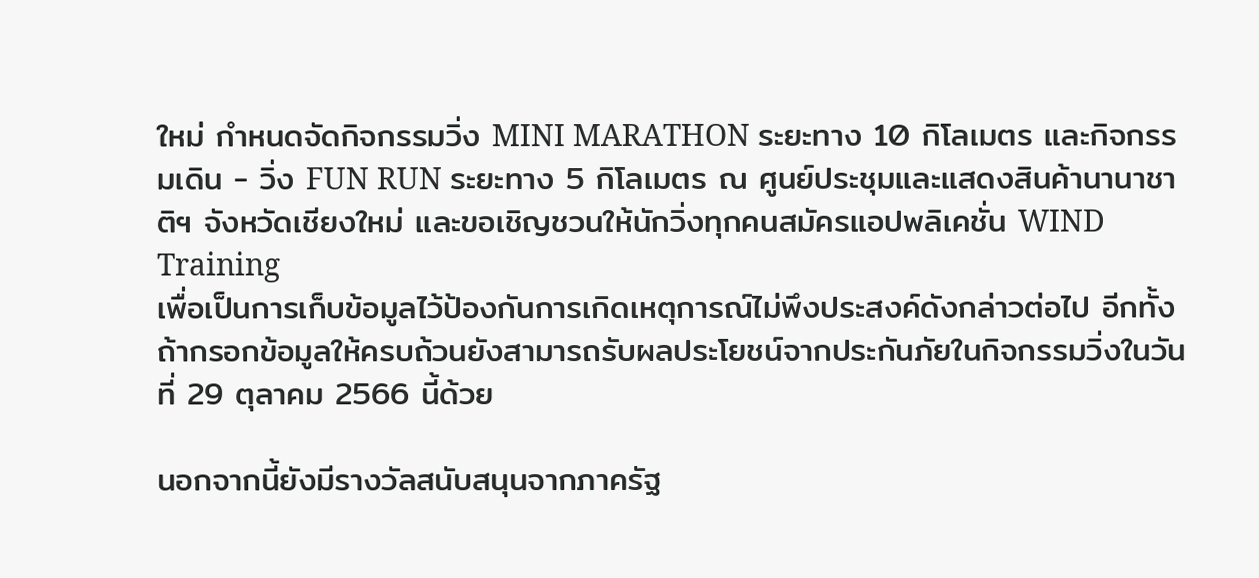ใหม่ กำหนดจัดกิจกรรมวิ่ง MINI MARATHON ระยะทาง 10 กิโลเมตร และกิจกรรมเดิน - วิ่ง FUN RUN ระยะทาง 5 กิโลเมตร ณ ศูนย์ประชุมและแสดงสินค้านานาชาติฯ จังหวัดเชียงใหม่ และขอเชิญชวนให้นักวิ่งทุกคนสมัครแอปพลิเคชั่น WIND Training
เพื่อเป็นการเก็บข้อมูลไว้ป้องกันการเกิดเหตุการณ์ไม่พึงประสงค์ดังกล่าวต่อไป อีกทั้งถ้ากรอกข้อมูลให้ครบถ้วนยังสามารถรับผลประโยชน์จากประกันภัยในกิจกรรมวิ่งในวันที่ 29 ตุลาคม 2566 นี้ด้วย

นอกจากนี้ยังมีรางวัลสนับสนุนจากภาครัฐ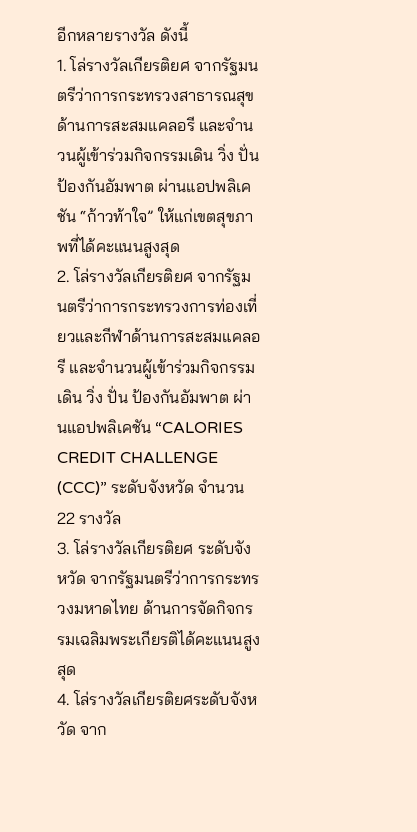อีกหลายรางวัล ดังนี้
1. โล่รางวัลเกียรติยศ จากรัฐมนตรีว่าการกระทรวงสาธารณสุข ด้านการสะสมแคลอรี และจำนวนผู้เข้าร่วมกิจกรรมเดิน วิ่ง ปั่น ป้องกันอัมพาต ผ่านแอปพลิเคชัน “ก้าวท้าใจ” ให้แก่เขตสุขภาพที่ได้คะแนนสูงสุด
2. โล่รางวัลเกียรติยศ จากรัฐมนตรีว่าการกระทรวงการท่องเที่ยวและกีฬาด้านการสะสมแคลอรี และจำนวนผู้เข้าร่วมกิจกรรมเดิน วิ่ง ปั่น ป้องกันอัมพาต ผ่านแอปพลิเคชัน “CALORIES CREDIT CHALLENGE (CCC)” ระดับจังหวัด จำนวน 22 รางวัล
3. โล่รางวัลเกียรติยศ ระดับจังหวัด จากรัฐมนตรีว่าการกระทรวงมหาดไทย ด้านการจัดกิจกรรมเฉลิมพระเกียรติได้คะแนนสูงสุด
4. โล่รางวัลเกียรติยศระดับจังหวัด จาก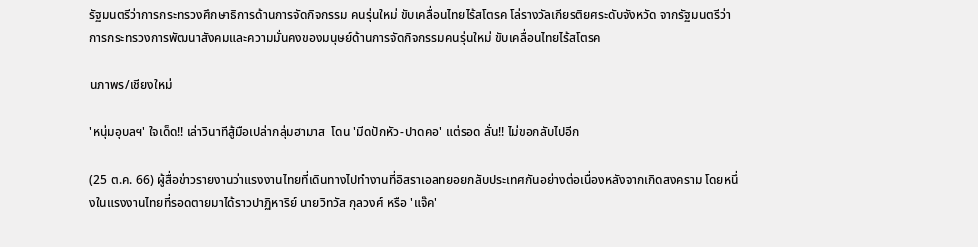รัฐมนตรีว่าการกระทรวงศึกษาธิการด้านการจัดกิจกรรม คนรุ่นใหม่ ขับเคลื่อนไทยไร้สโตรค โล่รางวัลเกียรติยศระดับจังหวัด จากรัฐมนตรีว่าการกระทรวงการพัฒนาสังคมและความมั่นคงของมนุษย์ด้านการจัดกิจกรรมคนรุ่นใหม่ ขับเคลื่อนไทยไร้สโตรค

นภาพร/เชียงใหม่

'หนุ่มอุบลฯ' ใจเด็ด!! เล่าวินาทีสู้มือเปล่ากลุ่มฮามาส  โดน 'มีดปักหัว-ปาดคอ' แต่รอด ลั่น!! ไม่ขอกลับไปอีก

(25 ต.ค. 66) ผู้สื่อข่าวรายงานว่าแรงงานไทยที่เดินทางไปทำงานที่อิสราเอลทยอยกลับประเทศกันอย่างต่อเนื่องหลังจากเกิดสงคราม โดยหนึ่งในแรงงานไทยที่รอดตายมาได้ราวปาฏิหาริย์ นายวิทวัส กุลวงศ์ หรือ 'แจ๊ค'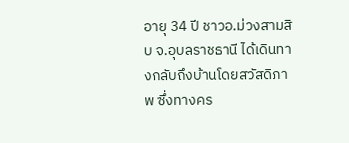อายุ 34 ปี ชาวอ.ม่วงสามสิบ จ.อุบลราชธานี ได้เดินทางกลับถึงบ้านโดยสวัสดิภาพ ซึ่งทางคร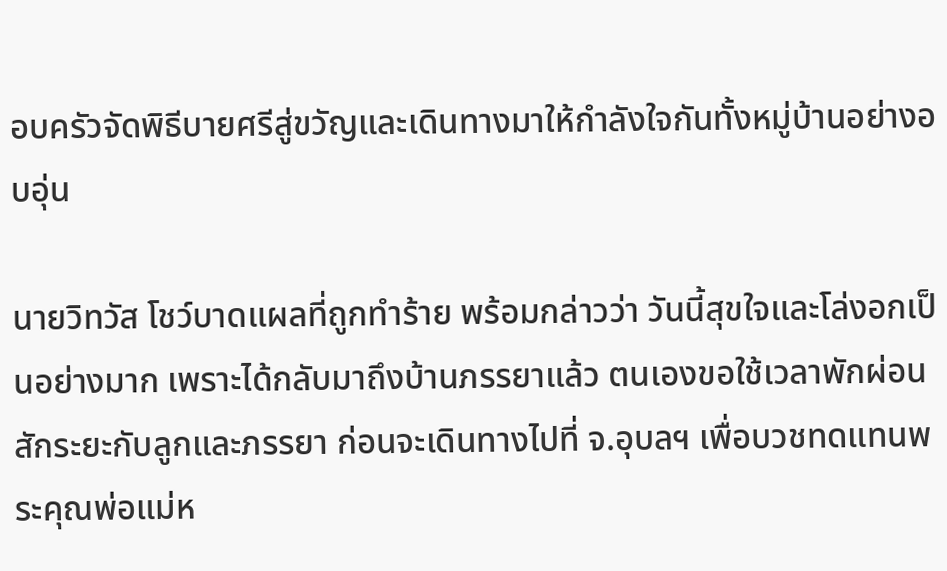อบครัวจัดพิธีบายศรีสู่ขวัญและเดินทางมาให้กำลังใจกันทั้งหมู่บ้านอย่างอบอุ่น

นายวิทวัส โชว์บาดแผลที่ถูกทำร้าย พร้อมกล่าวว่า วันนี้สุขใจและโล่งอกเป็นอย่างมาก เพราะได้กลับมาถึงบ้านภรรยาแล้ว ตนเองขอใช้เวลาพักผ่อนสักระยะกับลูกและภรรยา ก่อนจะเดินทางไปที่ จ.อุบลฯ เพื่อบวชทดแทนพระคุณพ่อแม่ห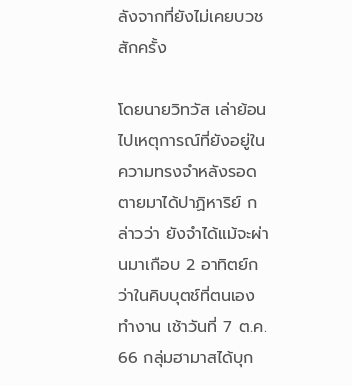ลังจากที่ยังไม่เคยบวชสักครั้ง

โดยนายวิทวัส เล่าย้อนไปเหตุการณ์ที่ยังอยู่ในความทรงจำหลังรอดตายมาได้ปาฏิหาริย์ กล่าวว่า ยังจำได้แม้จะผ่านมาเกือบ 2 อาทิตย์กว่าในคิบบุตช์ที่ตนเองทำงาน เช้าวันที่ 7 ต.ค. 66 กลุ่มฮามาสได้บุก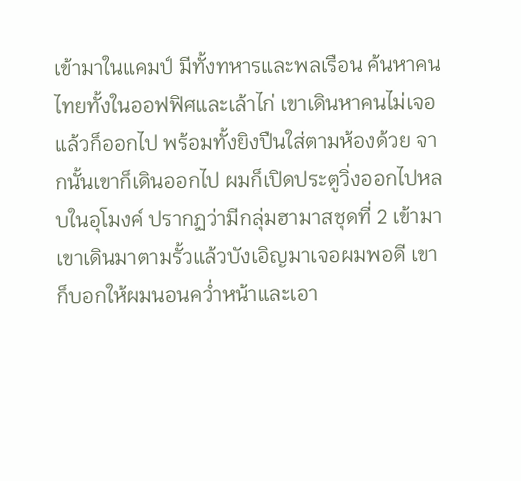เข้ามาในแคมป์ มีทั้งทหารและพลเรือน ค้นหาคนไทยทั้งในออฟฟิศและเล้าไก่ เขาเดินหาคนไม่เจอแล้วก็ออกไป พร้อมทั้งยิงปืนใส่ตามห้องด้วย จากนั้นเขาก็เดินออกไป ผมก็เปิดประตูวิ่งออกไปหลบในอุโมงค์ ปรากฏว่ามีกลุ่มฮามาสชุดที่ 2 เข้ามา เขาเดินมาตามรั้วแล้วบังเอิญมาเจอผมพอดี เขาก็บอกให้ผมนอนคว่ำหน้าและเอา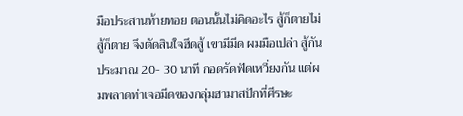มือประสานท้ายทอย ตอนนั้นไม่คิดอะไร สู้ก็ตายไม่สู้ก็ตาย จึงตัดสินใจฮึดสู้ เขามีมีด ผมมือเปล่า สู้กันประมาณ 20- 30 นาที กอดรัดฟัดเหวี่ยงกัน แต่ผมพลาดท่าเจอมีดของกลุ่มฮามาสปักที่ศีรษะ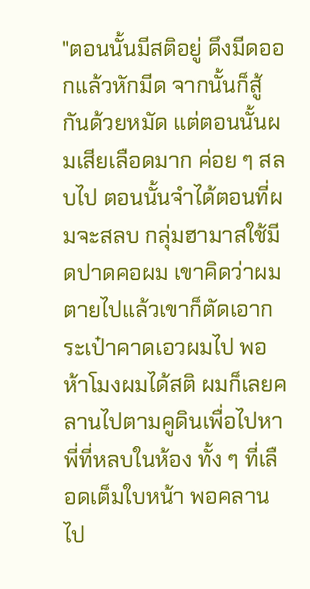"ตอนนั้นมีสติอยู่ ดึงมีดออกแล้วหักมีด จากนั้นก็สู้กันด้วยหมัด แต่ตอนนั้นผมเสียเลือดมาก ค่อย ๆ สลบไป ตอนนั้นจำได้ตอนที่ผมจะสลบ กลุ่มฮามาสใช้มีดปาดคอผม เขาคิดว่าผมตายไปแล้วเขาก็ตัดเอากระเป๋าคาดเอวผมไป พอห้าโมงผมได้สติ ผมก็เลยคลานไปตามคูดินเพื่อไปหาพี่ที่หลบในห้อง ทั้ง ๆ ที่เลือดเต็มใบหน้า พอคลานไป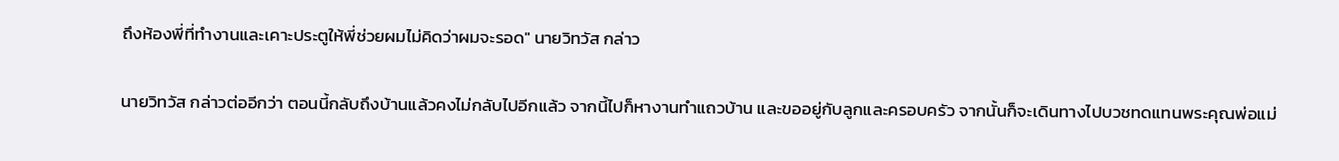ถึงห้องพี่ที่ทำงานและเคาะประตูให้พี่ช่วยผมไม่คิดว่าผมจะรอด" นายวิทวัส กล่าว

นายวิทวัส กล่าวต่ออีกว่า ตอนนี้กลับถึงบ้านแล้วคงไม่กลับไปอีกแล้ว จากนี้ไปก็หางานทำแถวบ้าน และขออยู่กับลูกและครอบครัว จากนั้นก็จะเดินทางไปบวชทดแทนพระคุณพ่อแม่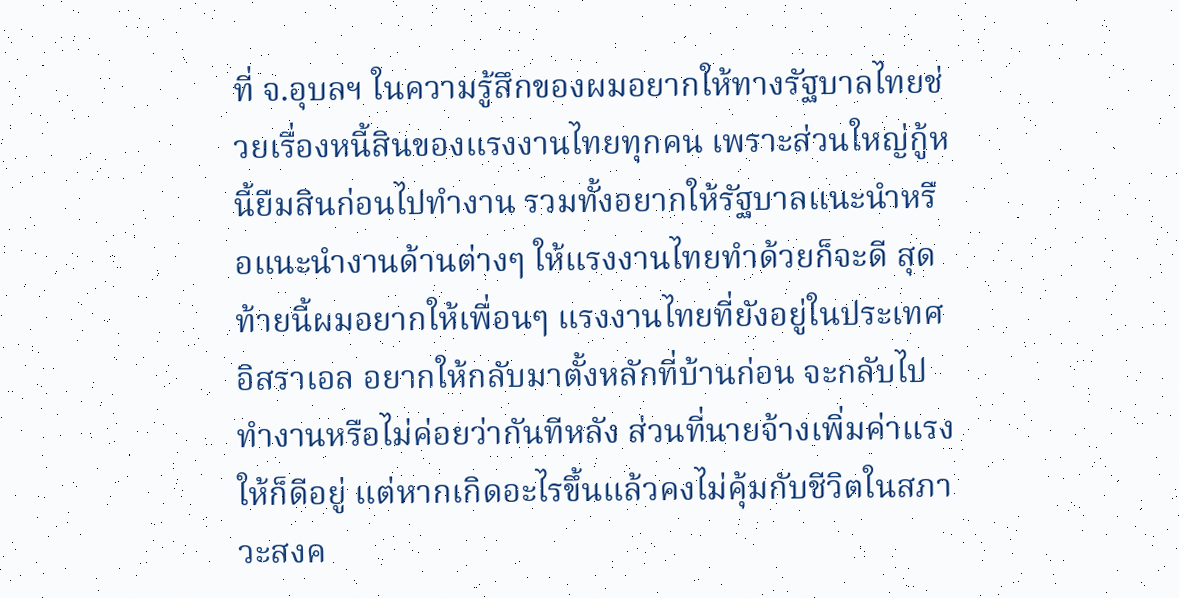ที่ จ.อุบลฯ ในความรู้สึกของผมอยากให้ทางรัฐบาลไทยช่วยเรื่องหนี้สินของแรงงานไทยทุกคน เพราะส่วนใหญ่กู้หนี้ยืมสินก่อนไปทำงาน รวมทั้งอยากให้รัฐบาลแนะนำหรือแนะนำงานด้านต่างๆ ให้แรงงานไทยทำด้วยก็จะดี สุดท้ายนี้ผมอยากให้เพื่อนๆ แรงงานไทยที่ยังอยู่ในประเทศอิสราเอล อยากให้กลับมาตั้งหลักที่บ้านก่อน จะกลับไปทำงานหรือไม่ค่อยว่ากันทีหลัง ส่วนที่นายจ้างเพิ่มค่าแรงให้ก็ดีอยู่ แต่หากเกิดอะไรขึ้นแล้วคงไม่คุ้มกับชีวิตในสภาวะสงค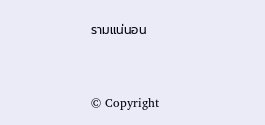รามแน่นอน


© Copyright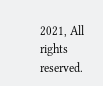2021, All rights reserved.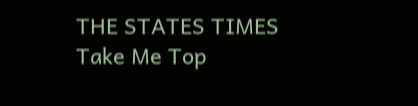THE STATES TIMES
Take Me Top